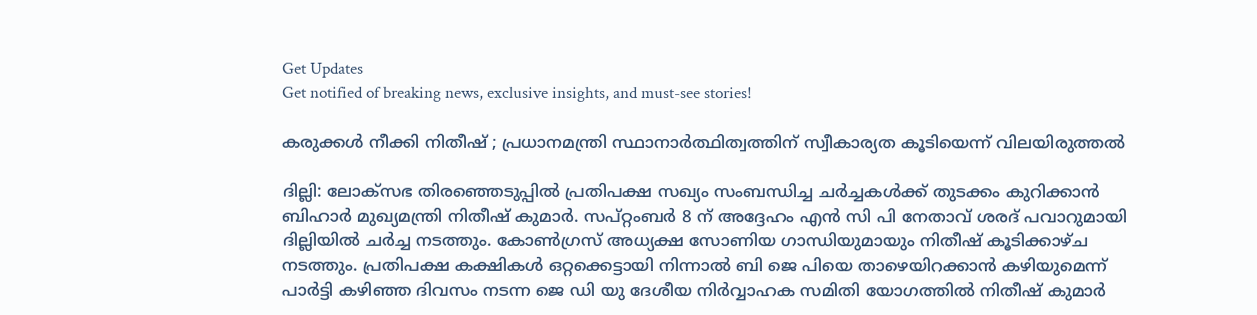Get Updates
Get notified of breaking news, exclusive insights, and must-see stories!

കരുക്കൾ നീക്കി നിതീഷ് ; പ്രധാനമന്ത്രി സ്ഥാനാർത്ഥിത്വത്തിന് സ്വീകാര്യത കൂടിയെന്ന് വിലയിരുത്തൽ

ദില്ലി: ലോക്സഭ തിരഞ്ഞെടുപ്പിൽ പ്രതിപക്ഷ സഖ്യം സംബന്ധിച്ച ചർച്ചകൾക്ക് തുടക്കം കുറിക്കാൻ ബിഹാർ‍ മുഖ്യമന്ത്രി നിതീഷ് കുമാർ. സപ്റ്റംബർ 8 ന് അദ്ദേഹം എൻ സി പി നേതാവ് ശരദ് പവാറുമായി ദില്ലിയിൽ ചർച്ച നടത്തും. കോൺഗ്രസ് അധ്യക്ഷ സോണിയ ഗാന്ധിയുമായും നിതീഷ് കൂടിക്കാഴ്ച നടത്തും. പ്രതിപക്ഷ കക്ഷികൾ ഒറ്റക്കെട്ടായി നിന്നാൽ ബി ജെ പിയെ താഴെയിറക്കാൻ കഴിയുമെന്ന് പാർട്ടി കഴിഞ്ഞ ദിവസം നടന്ന ജെ ഡി യു ദേശീയ നിർവ്വാഹക സമിതി യോഗത്തിൽ നിതീഷ് കുമാർ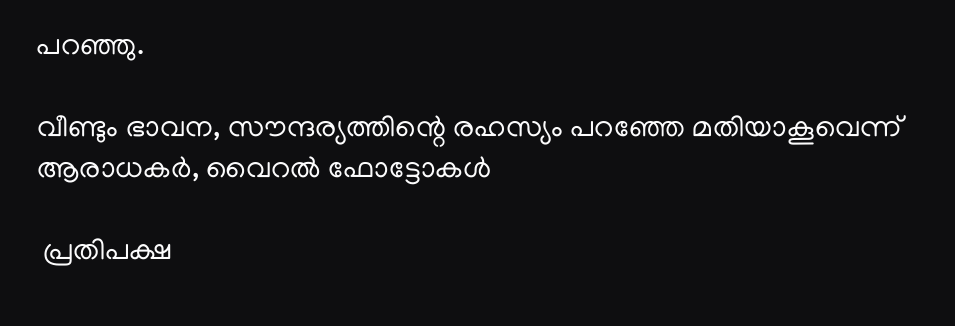പറഞ്ഞു.

വീണ്ടും ഭാവന, സൗന്ദര്യത്തിന്റെ രഹസ്യം പറഞ്ഞേ മതിയാകൂവെന്ന് ആരാധകർ, വൈറൽ ഫോട്ടോകൾ

 പ്രതിപക്ഷ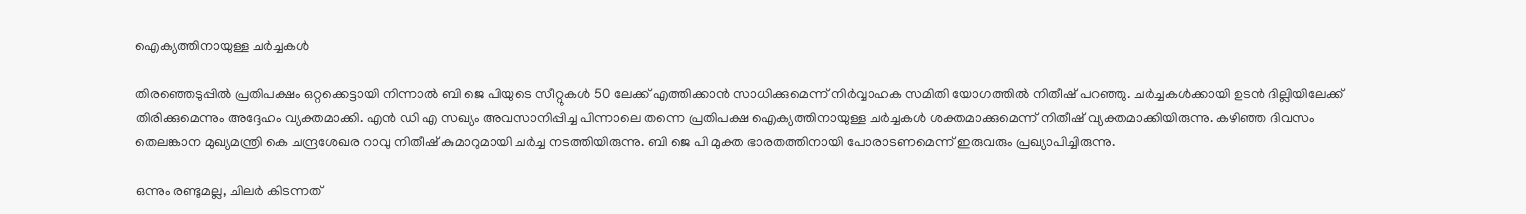ഐക്യത്തിനായുള്ള ചർച്ചകൾ

തിരഞ്ഞെടുപ്പിൽ പ്രതിപക്ഷം ഒറ്റക്കെട്ടായി നിന്നാൽ ബി ജെ പിയുടെ സീറ്റുകൾ 50 ലേക്ക് എത്തിക്കാൻ സാധിക്കുമെന്ന് നിർവ്വാഹക സമിതി യോഗത്തിൽ നിതീഷ് പറഞ്ഞു. ചർച്ചകൾക്കായി ഉടൻ ദില്ലിയിലേക്ക് തിരിക്കുമെന്നും അദ്ദേഹം വ്യക്തമാക്കി. എൻ ഡി എ സഖ്യം അവസാനിപ്പിച്ച പിന്നാലെ തന്നെ പ്രതിപക്ഷ ഐക്യത്തിനായുള്ള ചർച്ചകൾ ശക്തമാക്കുമെന്ന് നിതീഷ് വ്യക്തമാക്കിയിരുന്നു. കഴിഞ്ഞ ദിവസം തെലങ്കാന മുഖ്യമന്ത്രി കെ ചന്ദ്രശേഖര റാവു നിതീഷ് കുമാറുമായി ചർച്ച നടത്തിയിരുന്നു. ബി ജെ പി മുക്ത ഭാരതത്തിനായി പോരാടണമെന്ന് ഇരുവരും പ്രഖ്യാപിച്ചിരുന്നു.

ഒന്നും രണ്ടുമല്ല, ചിലർ കിടന്നത്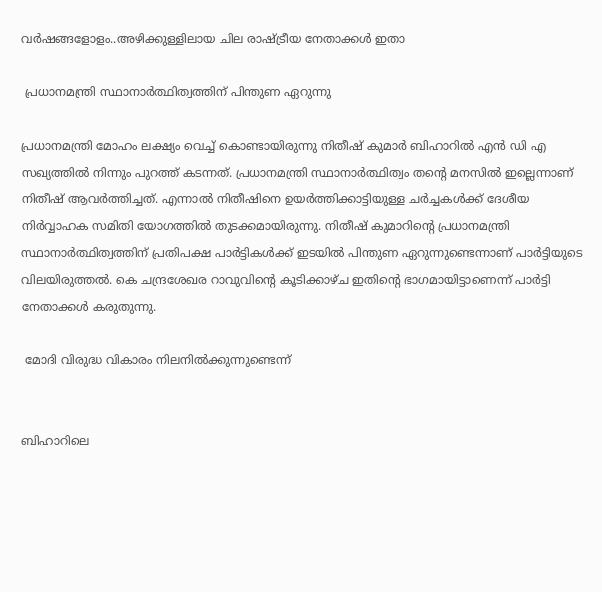വർഷങ്ങളോളം..അഴിക്കുള്ളിലായ ചില രാഷ്ട്രീയ നേതാക്കൾ ഇതാ

 പ്രധാനമന്ത്രി സ്ഥാനാർത്ഥിത്വത്തിന് പിന്തുണ ഏറുന്നു

പ്രധാനമന്ത്രി മോഹം ലക്ഷ്യം വെച്ച് കൊണ്ടായിരുന്നു നിതീഷ് കുമാർ ബിഹാറിൽ എൻ ഡി എ സഖ്യത്തിൽ നിന്നും പുറത്ത് കടന്നത്. പ്രധാനമന്ത്രി സ്ഥാനാർത്ഥിത്വം തന്റെ മനസിൽ ഇല്ലെന്നാണ് നിതീഷ് ആവർത്തിച്ചത്. എന്നാൽ നിതീഷിനെ ഉയർത്തിക്കാട്ടിയുള്ള ചർച്ചകൾക്ക് ദേശീയ നിർവ്വാഹക സമിതി യോഗത്തിൽ തുടക്കമായിരുന്നു. നിതീഷ് കുമാറിന്റെ പ്രധാനമന്ത്രി സ്ഥാനാർത്ഥിത്വത്തിന് പ്രതിപക്ഷ പാർട്ടികൾക്ക് ഇടയിൽ പിന്തുണ ഏറുന്നുണ്ടെന്നാണ് പാർട്ടിയുടെ വിലയിരുത്തൽ. കെ ചന്ദ്രശേഖര റാവുവിന്റെ കൂടിക്കാഴ്ച ഇതിന്റെ ഭാഗമായിട്ടാണെന്ന് പാർട്ടി നേതാക്കൾ കരുതുന്നു.

 മോദി വിരുദ്ധ വികാരം നിലനിൽക്കുന്നുണ്ടെന്ന്


ബിഹാറിലെ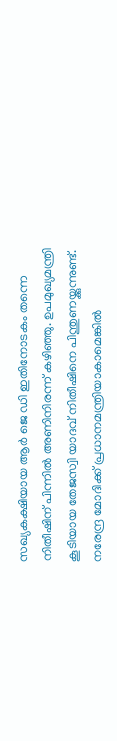സഖ്യകക്ഷിയായ ആർ ജെ ഡി ഇതിനോടകം തന്നെ നിതീഷിന് പിന്നിൽ അണിനിരന്ന് കഴിഞ്ഞു. ഉപമുഖ്യമന്ത്രി കൂടിയായ തേജസ്വി യാദവ് നിതീഷിനെ പിന്തുണയ്ക്കുന്നുണ്ട്. നരേന്ദ്ര മോദിക്ക് പ്രധാനമന്ത്രിയാകാമെങ്കിൽ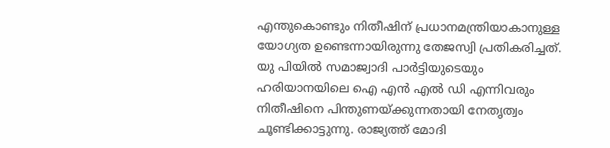എന്തുകൊണ്ടും നിതീഷിന് പ്രധാനമന്ത്രിയാകാനുള്ള യോഗ്യത ഉണ്ടെന്നായിരുന്നു തേജസ്വി പ്രതികരിച്ചത്. യു പിയിൽ സമാജ്വാദി പാർട്ടിയുടെയും ഹരിയാനയിലെ ഐ എൻ എൽ ഡി എന്നിവരും നിതീഷിനെ പിന്തുണയ്ക്കുന്നതായി നേതൃത്വം ചൂണ്ടിക്കാട്ടുന്നു. രാജ്യത്ത് മോദി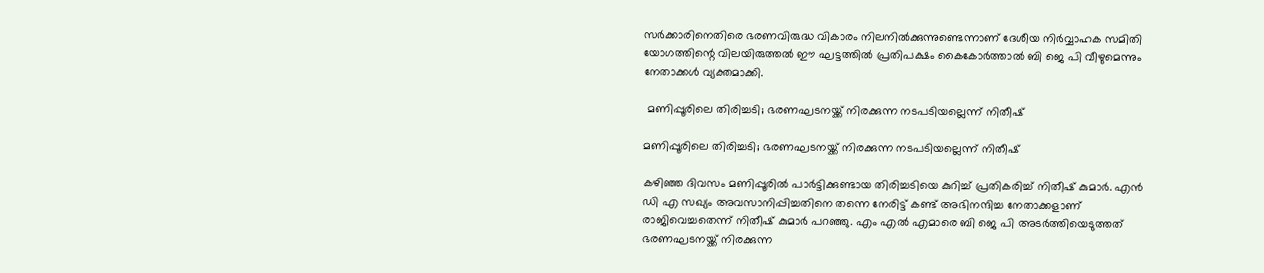സർക്കാരിനെതിരെ ഭരണവിരുദ്ധ വികാരം നിലനിൽക്കുന്നുണ്ടെന്നാണ് ദേശീയ നിർവ്വാഹക സമിതി യോഗത്തിന്റെ വിലയിരുത്തൽ ഈ ഘട്ടത്തിൽ പ്രതിപക്ഷം കൈകോർത്താൽ ബി ജെ പി വീഴുമെന്നും നേതാക്കൾ വ്യക്തമാക്കി.

 മണിപ്പൂരിലെ തിരിച്ചടി; ഭരണഘടനയ്ക്ക് നിരക്കുന്ന നടപടിയല്ലെന്ന് നിതീഷ്

മണിപ്പൂരിലെ തിരിച്ചടി; ഭരണഘടനയ്ക്ക് നിരക്കുന്ന നടപടിയല്ലെന്ന് നിതീഷ്

കഴിഞ്ഞ ദിവസം മണിപ്പൂരിൽ പാർട്ടിക്കുണ്ടായ തിരിച്ചടിയെ കുറിച്ച് പ്രതികരിച്ച് നിതീഷ് കുമാർ. എൻ ഡി എ സഖ്യം അവസാനിപ്പിച്ചതിനെ തന്നെ നേരിട്ട് കണ്ട് അഭിനന്ദിച്ച നേതാക്കളാണ് രാജിവെച്ചതെന്ന് നിതീഷ് കുമാർ പറഞ്ഞു. എം എൽ എമാരെ ബി ജെ പി അടർത്തിയെടുത്തത് ഭരണഘടനയ്ക്ക് നിരക്കുന്ന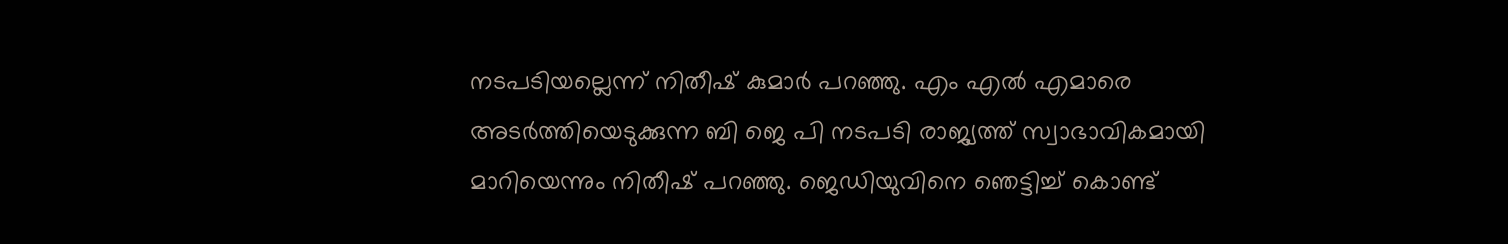നടപടിയല്ലെന്ന് നിതീഷ് കുമാർ പറഞ്ഞു. എം എൽ എമാരെ അടർത്തിയെടുക്കുന്ന ബി ജെ പി നടപടി രാജ്യത്ത് സ്വാഭാവികമായി മാറിയെന്നും നിതീഷ് പറഞ്ഞു. ജെഡിയുവിനെ ഞെട്ടിച്ച് കൊണ്ട്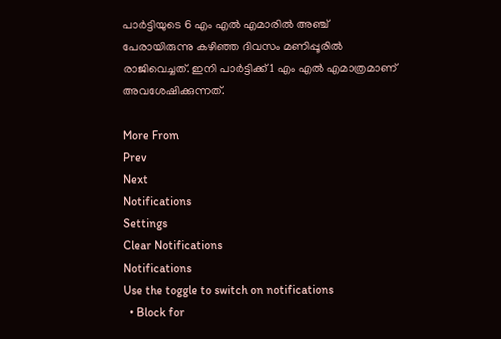പാർട്ടിയുടെ 6 എം എൽ എമാരിൽ അഞ്ച് പേരായിരുന്നു കഴിഞ്ഞ ദിവസം മണിപ്പൂരിൽ രാജിവെച്ചത്. ഇനി പാർട്ടിക്ക് 1 എം എൽ എമാത്രമാണ് അവശേഷിക്കുന്നത്.

More From
Prev
Next
Notifications
Settings
Clear Notifications
Notifications
Use the toggle to switch on notifications
  • Block for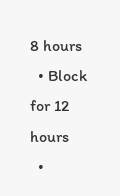8 hours
  • Block for 12 hours
  •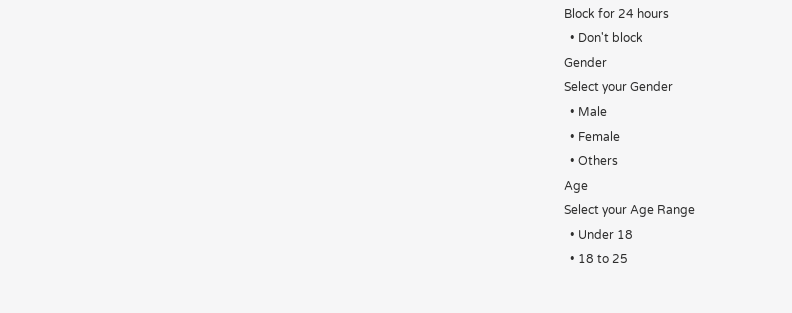Block for 24 hours
  • Don't block
Gender
Select your Gender
  • Male
  • Female
  • Others
Age
Select your Age Range
  • Under 18
  • 18 to 25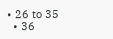• 26 to 35
  • 36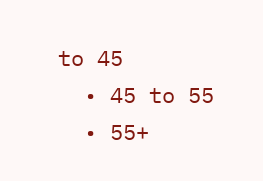to 45
  • 45 to 55
  • 55+